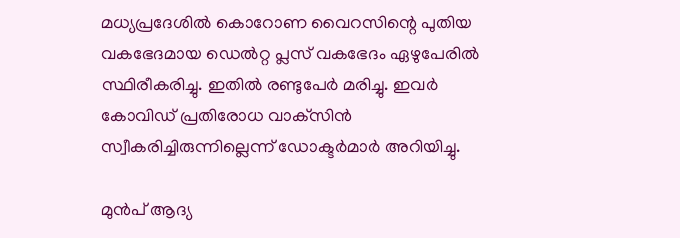മധ്യപ്രദേശില്‍ കൊറോണ വൈറസിന്റെ പുതിയ വകഭേദമായ ഡെല്‍റ്റ പ്ലസ് വകഭേദം ഏഴുപേരില്‍ സ്ഥിരീകരിച്ചു. ഇതില്‍ രണ്ടുപേര്‍ മരിച്ചു. ഇവര്‍ കോവിഡ് പ്രതിരോധ വാക്‌സിന്‍ സ്വീകരിച്ചിരുന്നില്ലെന്ന് ഡോക്ടര്‍മാര്‍ അറിയിച്ചു.

മുന്‍പ് ആദ്യ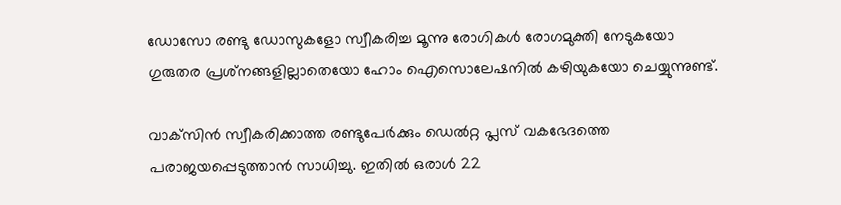ഡോസോ രണ്ടു ഡോസുകളോ സ്വീകരിച്ച മൂന്നു രോഗികള്‍ രോഗമുക്തി നേടുകയോ ഗുരുതര പ്രശ്‌നങ്ങളില്ലാതെയോ ഹോം ഐസൊലേഷനില്‍ കഴിയുകയോ ചെയ്യുന്നുണ്ട്.

വാക്‌സിന്‍ സ്വീകരിക്കാത്ത രണ്ടുപേര്‍ക്കും ഡെല്‍റ്റ പ്ലസ് വകഭേദത്തെ പരാജയപ്പെടുത്താന്‍ സാധിച്ചു. ഇതില്‍ ഒരാള്‍ 22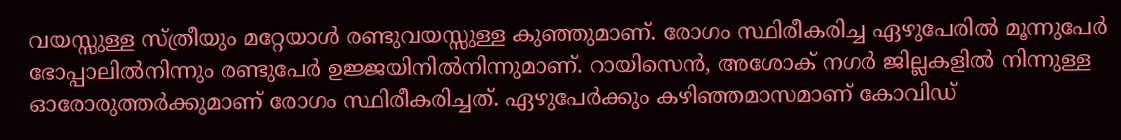വയസ്സുള്ള സ്ത്രീയും മറ്റേയാള്‍ രണ്ടുവയസ്സുള്ള കുഞ്ഞുമാണ്. രോഗം സ്ഥിരീകരിച്ച ഏഴുപേരില്‍ മൂന്നുപേര്‍ ഭോപ്പാലില്‍നിന്നും രണ്ടുപേര്‍ ഉജ്ജയിനില്‍നിന്നുമാണ്. റായിസെന്‍, അശോക് നഗര്‍ ജില്ലകളില്‍ നിന്നുള്ള ഓരോരുത്തര്‍ക്കുമാണ് രോഗം സ്ഥിരീകരിച്ചത്. ഏഴുപേര്‍ക്കും കഴിഞ്ഞമാസമാണ് കോവിഡ്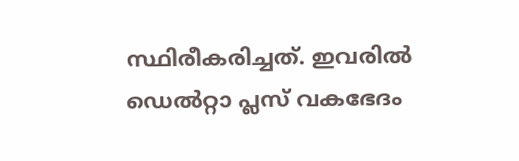സ്ഥിരീകരിച്ചത്. ഇവരില്‍ ഡെല്‍റ്റാ പ്ലസ് വകഭേദം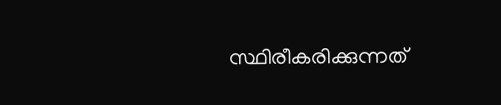സ്ഥിരീകരിക്കുന്നത്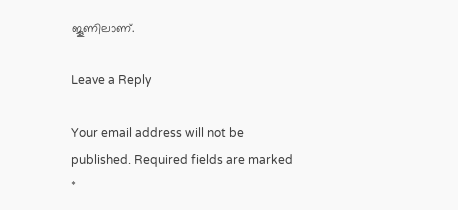ജൂണിലാണ്.

Leave a Reply

Your email address will not be published. Required fields are marked *